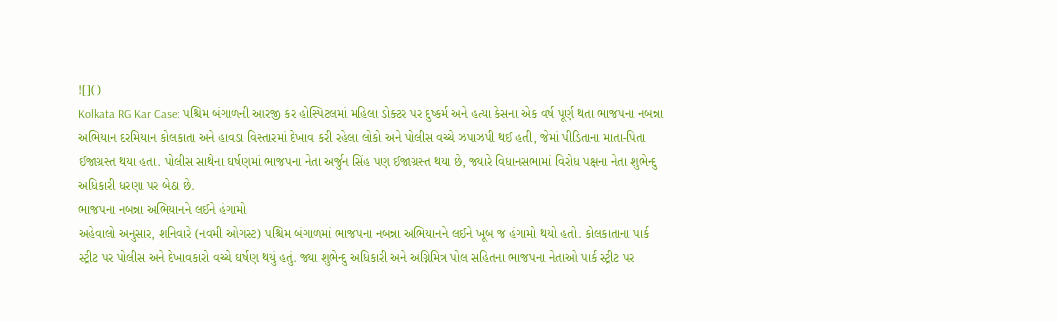![]()
Kolkata RG Kar Case: પશ્ચિમ બંગાળની આરજી કર હોસ્પિટલમાં મહિલા ડોક્ટર પર દુષ્કર્મ અને હત્યા કેસના એક વર્ષ પૂર્ણ થતા ભાજપના નબન્ના અભિયાન દરમિયાન કોલકાતા અને હાવડા વિસ્તારમાં દેખાવ કરી રહેલા લોકો અને પોલીસ વચ્ચે ઝપાઝપી થઈ હતી, જેમાં પીડિતાના માતા-પિતા ઈજાગ્રસ્ત થયા હતા. પોલીસ સાથેના ઘર્ષણમાં ભાજપના નેતા અર્જુન સિંહ પણ ઈજાગ્રસ્ત થયા છે, જ્યારે વિધાનસભામાં વિરોધ પક્ષના નેતા શુભેન્દુ અધિકારી ધરણા પર બેઠા છે.
ભાજપના નબન્ના અભિયાનને લઈને હંગામો
અહેવાલો અનુસાર, શનિવારે (નવમી ઓગસ્ટ) પશ્ચિમ બંગાળમાં ભાજપના નબન્ના અભિયાનને લઈને ખૂબ જ હંગામો થયો હતો. કોલકાતાના પાર્ક સ્ટ્રીટ પર પોલીસ અને દેખાવકારો વચ્ચે ઘર્ષણ થયું હતું. જ્યા શુભેન્દુ અધિકારી અને અગ્નિમિત્ર પોલ સહિતના ભાજપના નેતાઓ પાર્ક સ્ટ્રીટ પર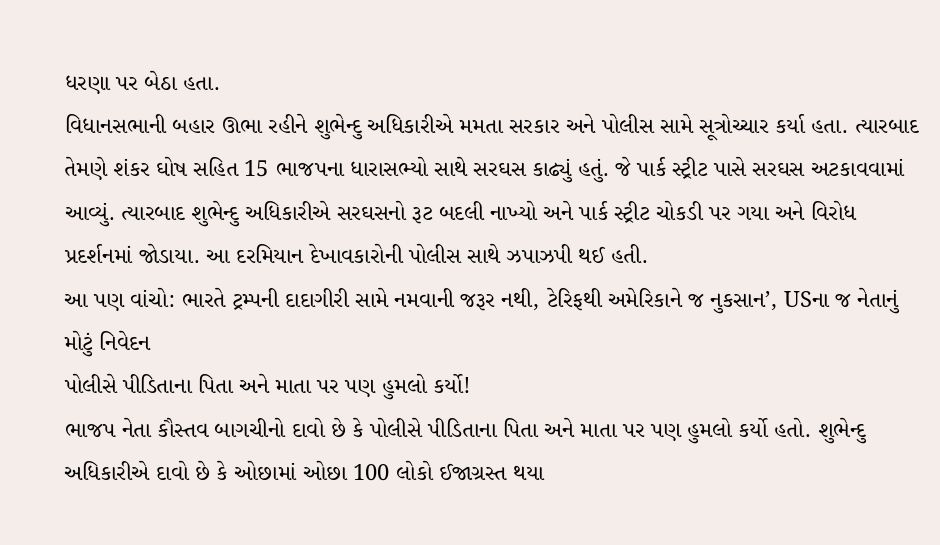ધરણા પર બેઠા હતા.
વિધાનસભાની બહાર ઊભા રહીને શુભેન્દુ અધિકારીએ મમતા સરકાર અને પોલીસ સામે સૂત્રોચ્ચાર કર્યા હતા. ત્યારબાદ તેમણે શંકર ઘોષ સહિત 15 ભાજપના ધારાસભ્યો સાથે સરઘસ કાઢ્યું હતું. જે પાર્ક સ્ટ્રીટ પાસે સરઘસ અટકાવવામાં આવ્યું. ત્યારબાદ શુભેન્દુ અધિકારીએ સરઘસનો રૂટ બદલી નાખ્યો અને પાર્ક સ્ટ્રીટ ચોકડી પર ગયા અને વિરોધ પ્રદર્શનમાં જોડાયા. આ દરમિયાન દેખાવકારોની પોલીસ સાથે ઝપાઝપી થઈ હતી.
આ પણ વાંચો: ભારતે ટ્રમ્પની દાદાગીરી સામે નમવાની જરૂર નથી, ટેરિફથી અમેરિકાને જ નુકસાન’, USના જ નેતાનું મોટું નિવેદન
પોલીસે પીડિતાના પિતા અને માતા પર પણ હુમલો કર્યો!
ભાજપ નેતા કૌસ્તવ બાગચીનો દાવો છે કે પોલીસે પીડિતાના પિતા અને માતા પર પણ હુમલો કર્યો હતો. શુભેન્દુ અધિકારીએ દાવો છે કે ઓછામાં ઓછા 100 લોકો ઈજાગ્રસ્ત થયા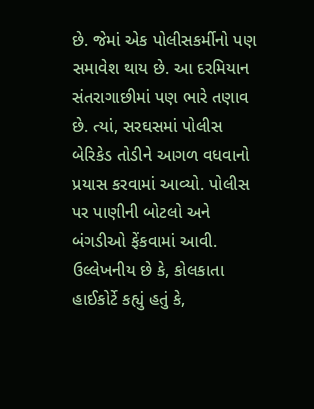છે. જેમાં એક પોલીસકર્મીનો પણ સમાવેશ થાય છે. આ દરમિયાન સંતરાગાછીમાં પણ ભારે તણાવ છે. ત્યાં, સરઘસમાં પોલીસ બેરિકેડ તોડીને આગળ વધવાનો પ્રયાસ કરવામાં આવ્યો. પોલીસ પર પાણીની બોટલો અને બંગડીઓ ફેંકવામાં આવી.
ઉલ્લેખનીય છે કે, કોલકાતા હાઈકોર્ટે કહ્યું હતું કે,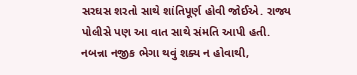સરઘસ શરતો સાથે શાંતિપૂર્ણ હોવી જોઈએ. રાજ્ય પોલીસે પણ આ વાત સાથે સંમતિ આપી હતી. નબન્ના નજીક ભેગા થવું શક્ય ન હોવાથી,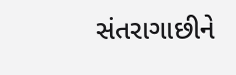સંતરાગાછીને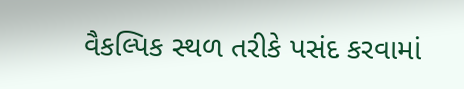વૈકલ્પિક સ્થળ તરીકે પસંદ કરવામાં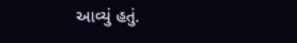આવ્યું હતું.